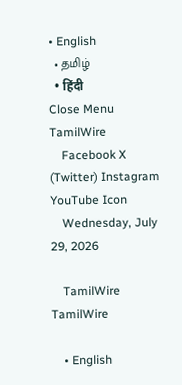• English
  • தமிழ்
  • हिंदी
Close Menu
TamilWire
    Facebook X (Twitter) Instagram YouTube Icon
    Wednesday, July 29, 2026

    TamilWire TamilWire

    • English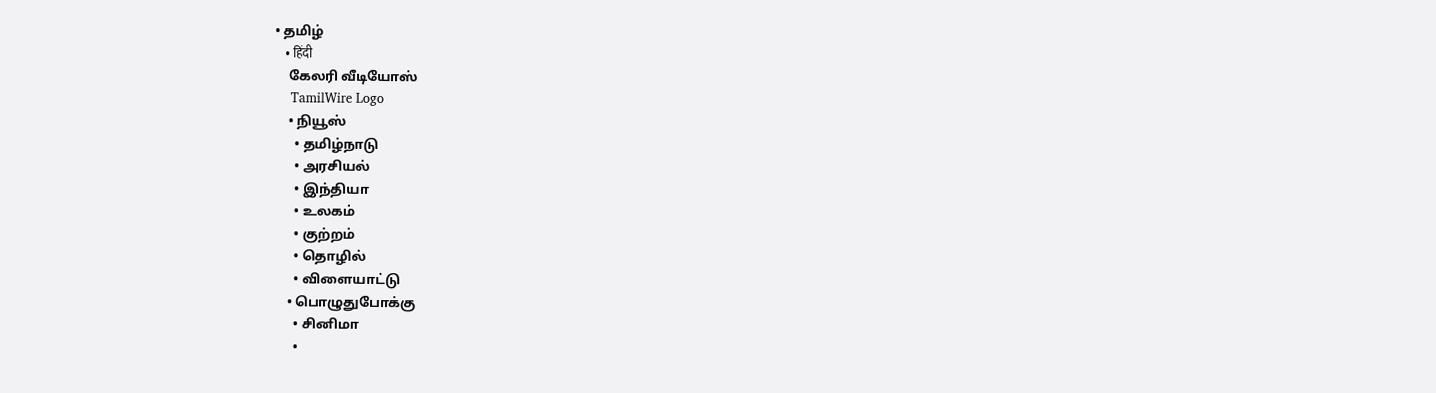• தமிழ்
    • हिंदी
    கேலரி வீடியோஸ்
    TamilWire Logo
    • நியூஸ்
      • தமிழ்நாடு
      • அரசியல்
      • இந்தியா
      • உலகம்
      • குற்றம்
      • தொழில்
      • விளையாட்டு
    • பொழுதுபோக்கு
      • சினிமா
      •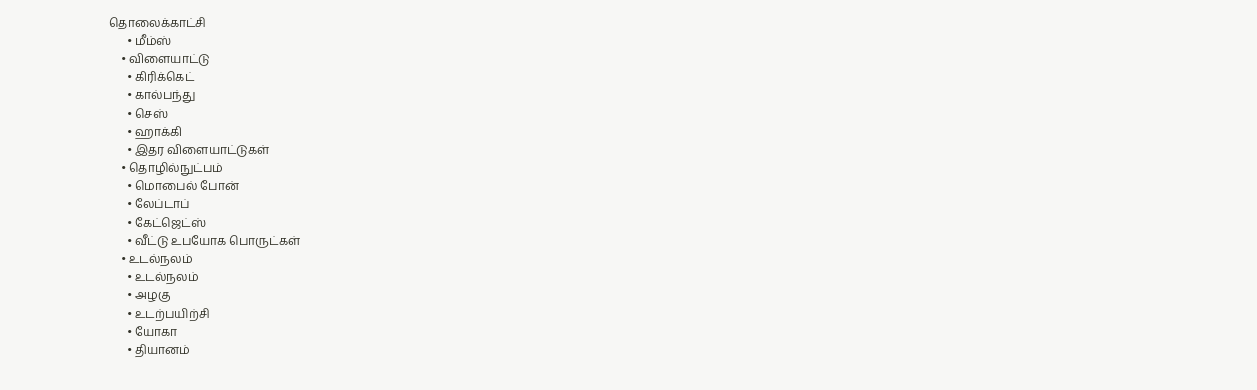தொலைக்காட்சி
      • மீம்ஸ்
    • விளையாட்டு
      • கிரிக்கெட்
      • கால்பந்து
      • செஸ்
      • ஹாக்கி
      • இதர விளையாட்டுகள்
    • தொழில்நுட்பம்
      • மொபைல் போன்
      • லேப்டாப்
      • கேட்ஜெட்ஸ்
      • வீட்டு உபயோக பொருட்கள்
    • உடல்நலம்
      • உடல்நலம்
      • அழகு
      • உடற்பயிற்சி
      • யோகா
      • தியானம்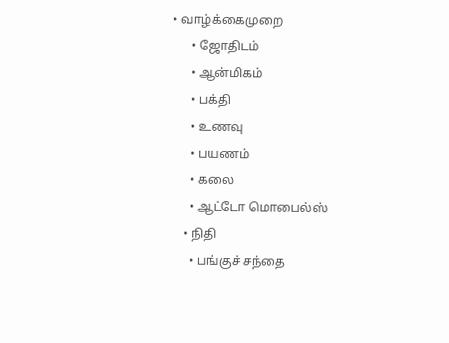• வாழ்க்கைமுறை
      • ஜோதிடம்
      • ஆன்மிகம்
      • பக்தி
      • உணவு
      • பயணம்
      • கலை
      • ஆட்டோ மொபைல்ஸ்
    • நிதி
      • பங்குச் சந்தை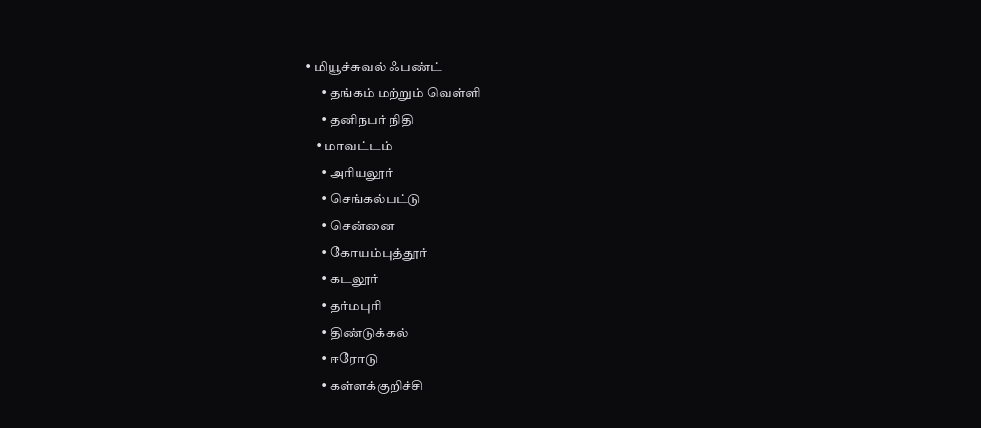• மியூச்சுவல் ஃபண்ட்
      • தங்கம் மற்றும் வெள்ளி
      • தனிநபர் நிதி
    • மாவட்டம்
      • அரியலூர்
      • செங்கல்பட்டு
      • சென்னை
      • கோயம்புத்தூர்
      • கடலூர்
      • தர்மபுரி
      • திண்டுக்கல்
      • ஈரோடு
      • கள்ளக்குறிச்சி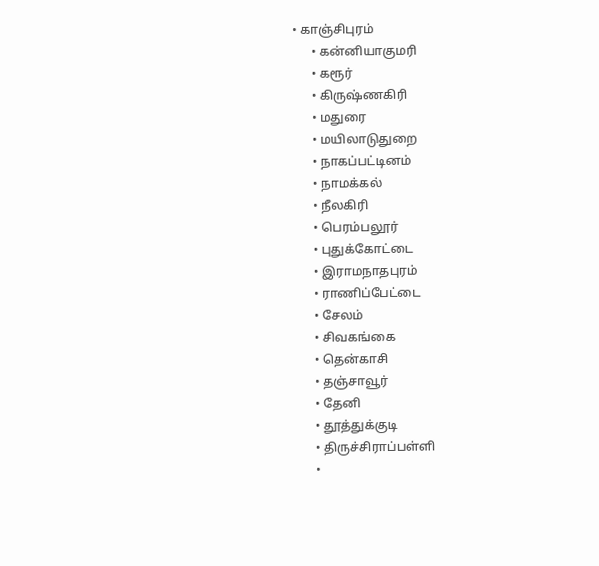• காஞ்சிபுரம்
      • கன்னியாகுமரி
      • கரூர்
      • கிருஷ்ணகிரி
      • மதுரை
      • மயிலாடுதுறை
      • நாகப்பட்டினம்
      • நாமக்கல்
      • நீலகிரி
      • பெரம்பலூர்
      • புதுக்கோட்டை
      • இராமநாதபுரம்
      • ராணிப்பேட்டை
      • சேலம்
      • சிவகங்கை
      • தென்காசி
      • தஞ்சாவூர்
      • தேனி
      • தூத்துக்குடி
      • திருச்சிராப்பள்ளி
      •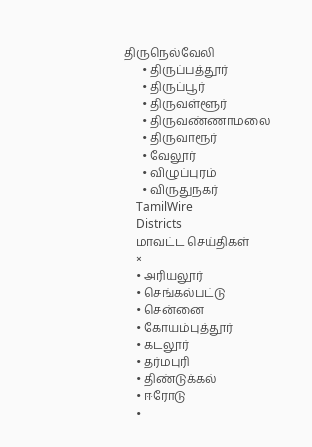திருநெல்வேலி
      • திருப்பத்தூர்
      • திருப்பூர்
      • திருவள்ளூர்
      • திருவண்ணாமலை
      • திருவாரூர்
      • வேலூர்
      • விழுப்புரம்
      • விருதுநகர்
    TamilWire
    Districts
    மாவட்ட செய்திகள்
    ×
    • அரியலூர்
    • செங்கல்பட்டு
    • சென்னை
    • கோயம்புத்தூர்
    • கடலூர்
    • தர்மபுரி
    • திண்டுக்கல்
    • ஈரோடு
    •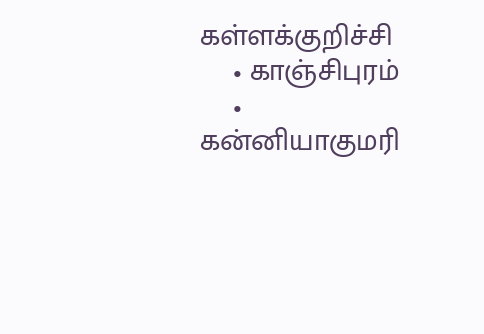கள்ளக்குறிச்சி
    • காஞ்சிபுரம்
    • கன்னியாகுமரி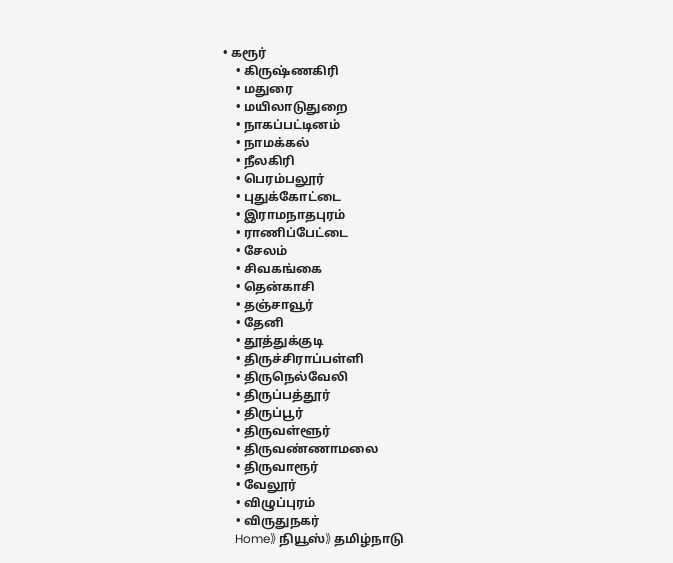• கரூர்
    • கிருஷ்ணகிரி
    • மதுரை
    • மயிலாடுதுறை
    • நாகப்பட்டினம்
    • நாமக்கல்
    • நீலகிரி
    • பெரம்பலூர்
    • புதுக்கோட்டை
    • இராமநாதபுரம்
    • ராணிப்பேட்டை
    • சேலம்
    • சிவகங்கை
    • தென்காசி
    • தஞ்சாவூர்
    • தேனி
    • தூத்துக்குடி
    • திருச்சிராப்பள்ளி
    • திருநெல்வேலி
    • திருப்பத்தூர்
    • திருப்பூர்
    • திருவள்ளூர்
    • திருவண்ணாமலை
    • திருவாரூர்
    • வேலூர்
    • விழுப்புரம்
    • விருதுநகர்
    Home》 நியூஸ்》 தமிழ்நாடு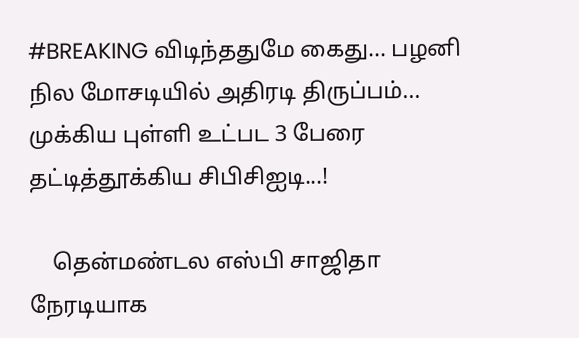#BREAKING விடிந்ததுமே கைது... பழனி நில மோசடியில் அதிரடி திருப்பம்... முக்கிய புள்ளி உட்பட 3 பேரை தட்டித்தூக்கிய சிபிசிஐடி...!

    தென்மண்டல எஸ்பி சாஜிதா நேரடியாக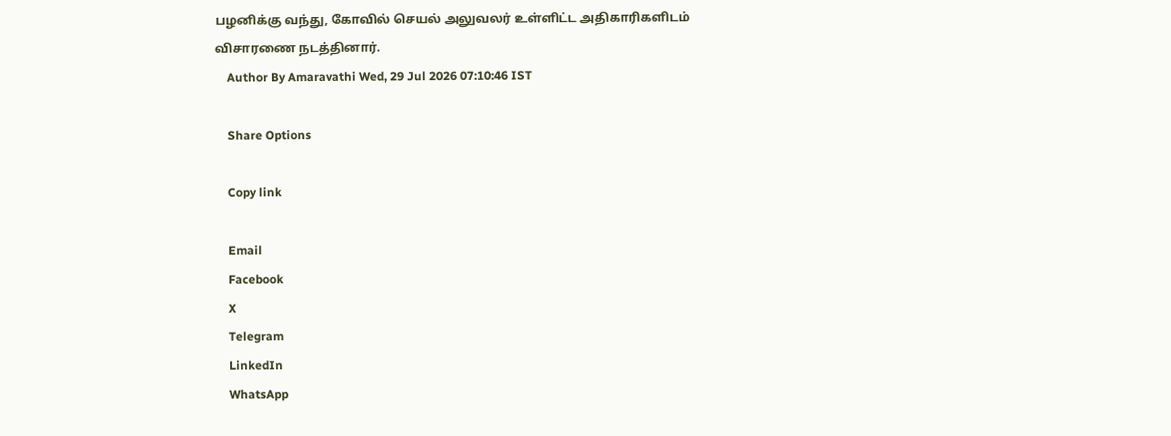பழனிக்கு வந்து, கோவில் செயல் அலுவலர் உள்ளிட்ட அதிகாரிகளிடம் விசாரணை நடத்தினார்.
    Author By Amaravathi Wed, 29 Jul 2026 07:10:46 IST

    Share Options

    Copy link

    Email
    Facebook
    X
    Telegram
    LinkedIn
    WhatsApp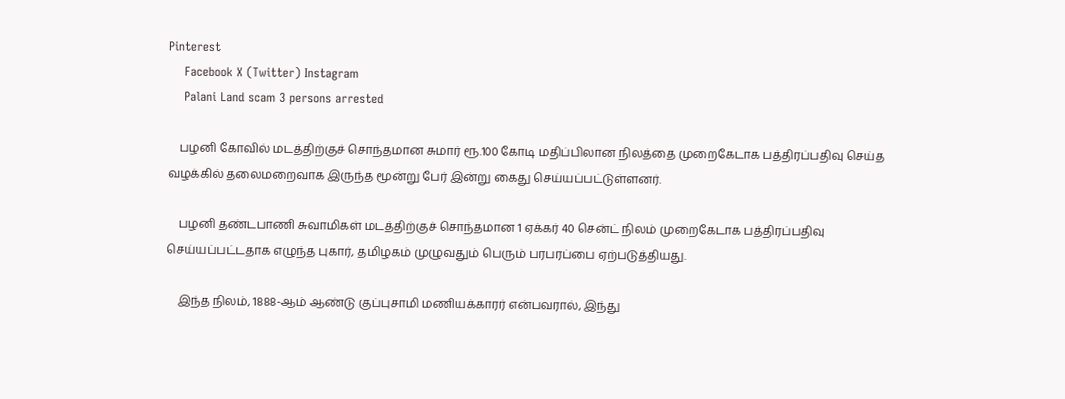Pinterest
    Facebook X (Twitter) Instagram
    Palani Land scam 3 persons arrested

    பழனி கோவில் மடத்திற்குச் சொந்தமான சுமார் ரூ.100 கோடி மதிப்பிலான நிலத்தை முறைகேடாக பத்திரப்பதிவு செய்த வழக்கில் தலைமறைவாக இருந்த மூன்று பேர் இன்று கைது செய்யப்பட்டுள்ளனர்.

    பழனி தண்டபாணி சுவாமிகள் மடத்திற்குச் சொந்தமான 1 ஏக்கர் 40 சென்ட் நிலம் முறைகேடாக பத்திரப்பதிவு செய்யப்பட்டதாக எழுந்த புகார், தமிழகம் முழுவதும் பெரும் பரபரப்பை ஏற்படுத்தியது.

    இந்த நிலம், 1888-ஆம் ஆண்டு குப்புசாமி மணியக்காரர் என்பவரால், இந்து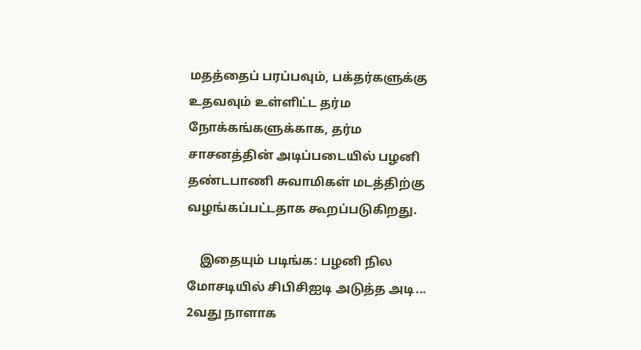மதத்தைப் பரப்பவும், பக்தர்களுக்கு உதவவும் உள்ளிட்ட தர்ம நோக்கங்களுக்காக, தர்ம சாசனத்தின் அடிப்படையில் பழனி தண்டபாணி சுவாமிகள் மடத்திற்கு வழங்கப்பட்டதாக கூறப்படுகிறது.

    இதையும் படிங்க: பழனி நில மோசடியில் சிபிசிஐடி அடுத்த அடி... 2வது நாளாக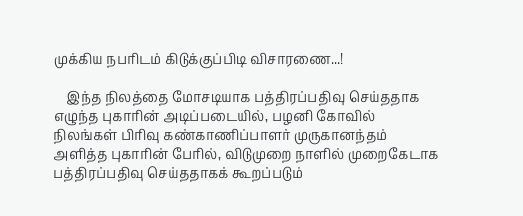முக்கிய நபரிடம் கிடுக்குப்பிடி விசாரணை...!

    இந்த நிலத்தை மோசடியாக பத்திரப்பதிவு செய்ததாக எழுந்த புகாரின் அடிப்படையில், பழனி கோவில் நிலங்கள் பிரிவு கண்காணிப்பாளர் முருகானந்தம் அளித்த புகாரின் பேரில், விடுமுறை நாளில் முறைகேடாக பத்திரப்பதிவு செய்ததாகக் கூறப்படும்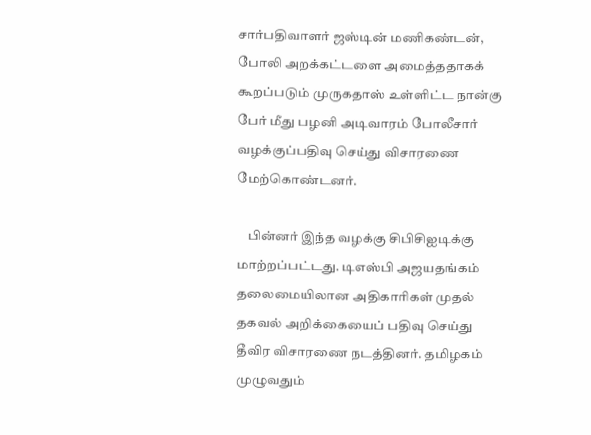சார்பதிவாளர் ஜஸ்டின் மணிகண்டன், போலி அறக்கட்டளை அமைத்ததாகக் கூறப்படும் முருகதாஸ் உள்ளிட்ட நான்கு பேர் மீது பழனி அடிவாரம் போலீசார் வழக்குப்பதிவு செய்து விசாரணை மேற்கொண்டனர்.

    பின்னர் இந்த வழக்கு சிபிசிஐடிக்கு மாற்றப்பட்டது. டிஎஸ்பி அஜயதங்கம் தலைமையிலான அதிகாரிகள் முதல் தகவல் அறிக்கையைப் பதிவு செய்து தீவிர விசாரணை நடத்தினர். தமிழகம் முழுவதும்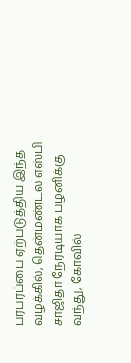பரபரப்பை ஏற்படுத்திய இந்த வழக்கில், தென்மண்டல எஸ்பி சாஜிதா நேரடியாக பழனிக்கு வந்து, கோவில்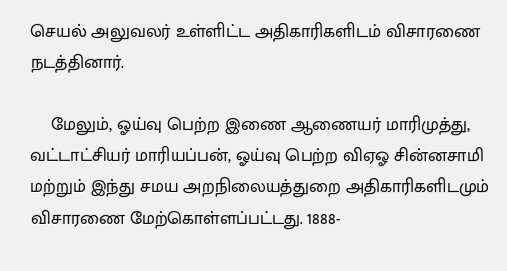செயல் அலுவலர் உள்ளிட்ட அதிகாரிகளிடம் விசாரணை நடத்தினார்.

    மேலும், ஓய்வு பெற்ற இணை ஆணையர் மாரிமுத்து, வட்டாட்சியர் மாரியப்பன், ஓய்வு பெற்ற விஏஓ சின்னசாமி மற்றும் இந்து சமய அறநிலையத்துறை அதிகாரிகளிடமும் விசாரணை மேற்கொள்ளப்பட்டது. 1888-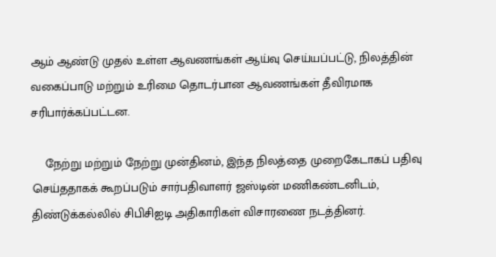ஆம் ஆண்டு முதல் உள்ள ஆவணங்கள் ஆய்வு செய்யப்பட்டு, நிலத்தின் வகைப்பாடு மற்றும் உரிமை தொடர்பான ஆவணங்கள் தீவிரமாக சரிபார்க்கப்பட்டன.

    நேற்று மற்றும் நேற்று முன்தினம், இந்த நிலத்தை முறைகேடாகப் பதிவு செய்ததாகக் கூறப்படும் சார்பதிவாளர் ஜஸ்டின் மணிகண்டனிடம், திண்டுக்கல்லில் சிபிசிஐடி அதிகாரிகள் விசாரணை நடத்தினர்.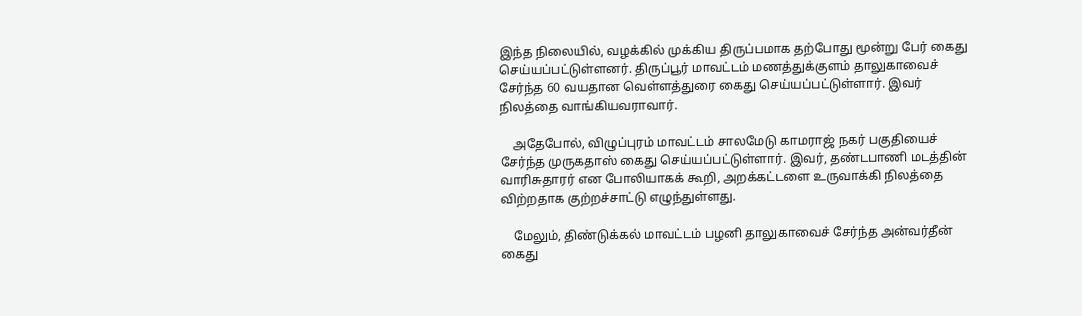இந்த நிலையில், வழக்கில் முக்கிய திருப்பமாக தற்போது மூன்று பேர் கைது செய்யப்பட்டுள்ளனர். திருப்பூர் மாவட்டம் மணத்துக்குளம் தாலுகாவைச் சேர்ந்த 60 வயதான வெள்ளத்துரை கைது செய்யப்பட்டுள்ளார். இவர் நிலத்தை வாங்கியவராவார்.

    அதேபோல், விழுப்புரம் மாவட்டம் சாலமேடு காமராஜ் நகர் பகுதியைச் சேர்ந்த முருகதாஸ் கைது செய்யப்பட்டுள்ளார். இவர், தண்டபாணி மடத்தின் வாரிசுதாரர் என போலியாகக் கூறி, அறக்கட்டளை உருவாக்கி நிலத்தை விற்றதாக குற்றச்சாட்டு எழுந்துள்ளது.

    மேலும், திண்டுக்கல் மாவட்டம் பழனி தாலுகாவைச் சேர்ந்த அன்வர்தீன் கைது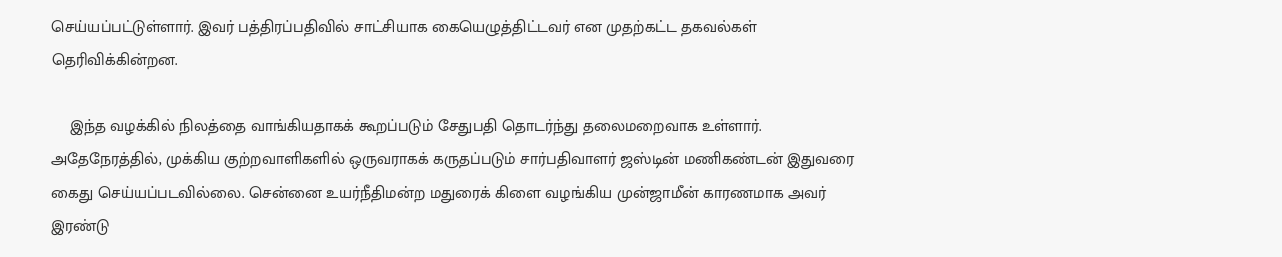செய்யப்பட்டுள்ளார். இவர் பத்திரப்பதிவில் சாட்சியாக கையெழுத்திட்டவர் என முதற்கட்ட தகவல்கள் தெரிவிக்கின்றன.

    இந்த வழக்கில் நிலத்தை வாங்கியதாகக் கூறப்படும் சேதுபதி தொடர்ந்து தலைமறைவாக உள்ளார். அதேநேரத்தில், முக்கிய குற்றவாளிகளில் ஒருவராகக் கருதப்படும் சார்பதிவாளர் ஜஸ்டின் மணிகண்டன் இதுவரை கைது செய்யப்படவில்லை. சென்னை உயர்நீதிமன்ற மதுரைக் கிளை வழங்கிய முன்ஜாமீன் காரணமாக அவர் இரண்டு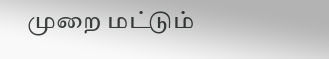முறை மட்டும்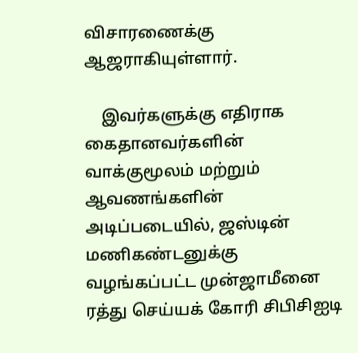விசாரணைக்கு ஆஜராகியுள்ளார்.

    இவர்களுக்கு எதிராக கைதானவர்களின் வாக்குமூலம் மற்றும் ஆவணங்களின் அடிப்படையில், ஜஸ்டின் மணிகண்டனுக்கு வழங்கப்பட்ட முன்ஜாமீனை ரத்து செய்யக் கோரி சிபிசிஐடி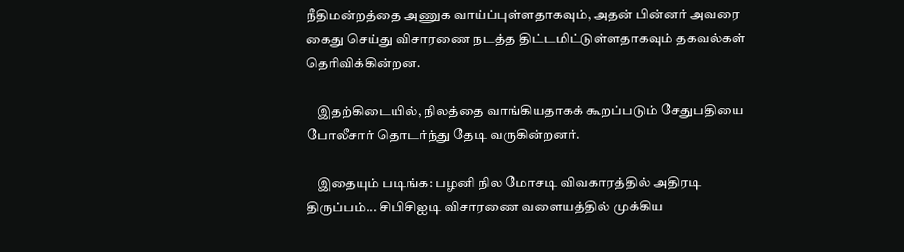நீதிமன்றத்தை அணுக வாய்ப்புள்ளதாகவும், அதன் பின்னர் அவரை கைது செய்து விசாரணை நடத்த திட்டமிட்டுள்ளதாகவும் தகவல்கள் தெரிவிக்கின்றன.

    இதற்கிடையில், நிலத்தை வாங்கியதாகக் கூறப்படும் சேதுபதியை போலீசார் தொடர்ந்து தேடி வருகின்றனர்.

    இதையும் படிங்க: பழனி நில மோசடி விவகாரத்தில் அதிரடி திருப்பம்... சிபிசிஐடி விசாரணை வளையத்தில் முக்கிய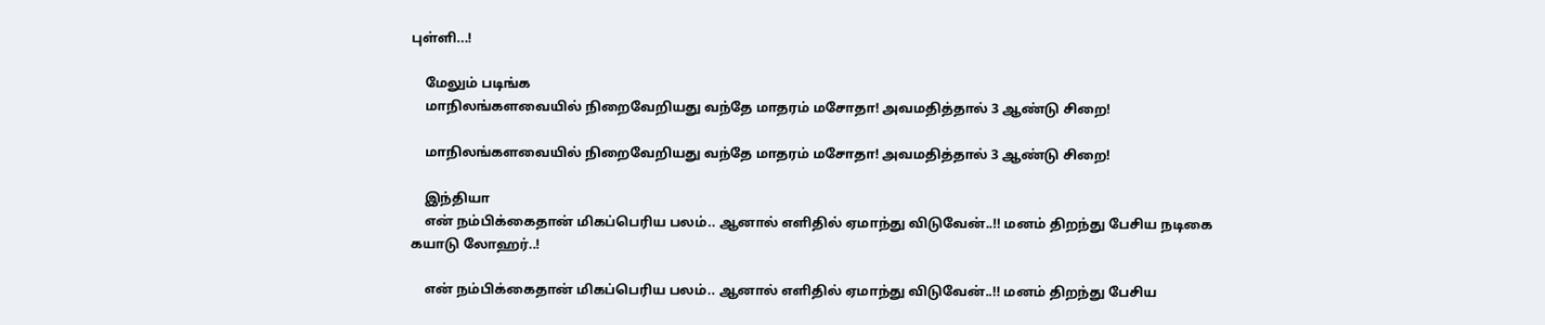புள்ளி...!

    மேலும் படிங்க
    மாநிலங்களவையில் நிறைவேறியது வந்தே மாதரம் மசோதா! அவமதித்தால் 3 ஆண்டு சிறை!

    மாநிலங்களவையில் நிறைவேறியது வந்தே மாதரம் மசோதா! அவமதித்தால் 3 ஆண்டு சிறை!

    இந்தியா
    என் நம்பிக்கைதான் மிகப்பெரிய பலம்.. ஆனால் எளிதில் ஏமாந்து விடுவேன்..!! மனம் திறந்து பேசிய நடிகை கயாடு லோஹர்..!

    என் நம்பிக்கைதான் மிகப்பெரிய பலம்.. ஆனால் எளிதில் ஏமாந்து விடுவேன்..!! மனம் திறந்து பேசிய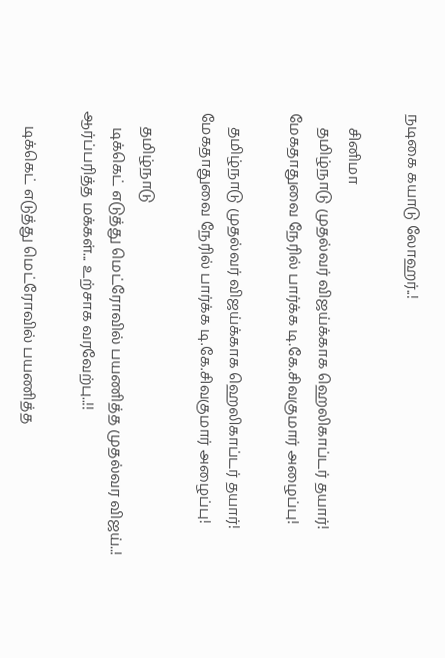நடிகை கயாடு லோஹர்..!

    சினிமா
    தமிழ்நாடு முதல்வர் விஜய்க்காக ஹெலிகாப்டர் தயார்! மேகதாதுவை நேரில் பார்க்க டி.கே.சிவகுமார் அழைப்பு!

    தமிழ்நாடு முதல்வர் விஜய்க்காக ஹெலிகாப்டர் தயார்! மேகதாதுவை நேரில் பார்க்க டி.கே.சிவகுமார் அழைப்பு!

    தமிழ்நாடு
    டிக்கெட் எடுத்து மெட்ரோவில் பயணித்த முதல்வர விஜய்..! ஆர்ப்பரித்த மக்கள்... உற்சாக வரவேற்பு..!!

    டிக்கெட் எடுத்து மெட்ரோவில் பயணித்த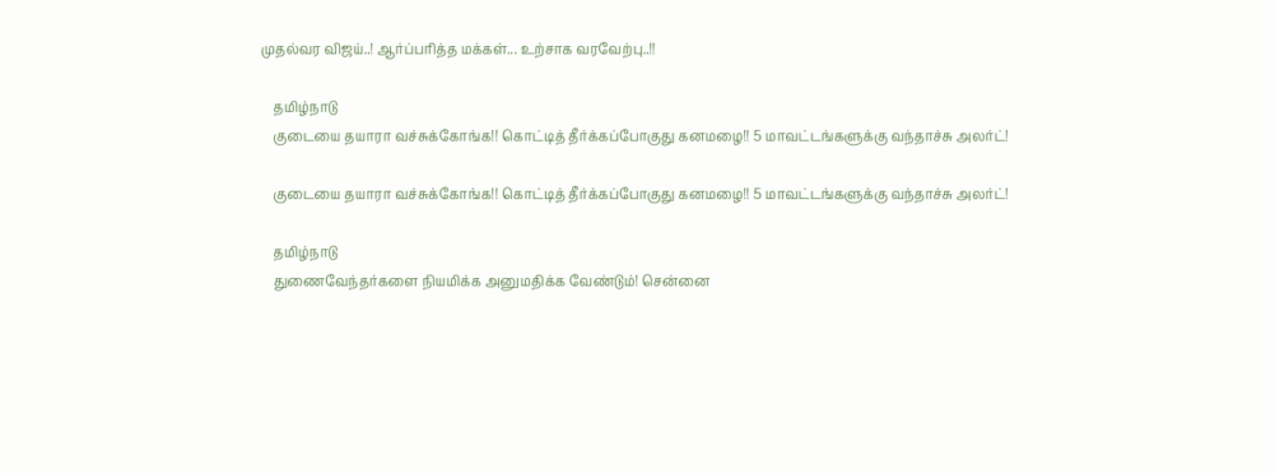முதல்வர விஜய்..! ஆர்ப்பரித்த மக்கள்... உற்சாக வரவேற்பு..!!

    தமிழ்நாடு
    குடையை தயாரா வச்சுக்கோங்க!! கொட்டித் தீர்க்கப்போகுது கனமழை!! 5 மாவட்டங்களுக்கு வந்தாச்சு அலர்ட்!

    குடையை தயாரா வச்சுக்கோங்க!! கொட்டித் தீர்க்கப்போகுது கனமழை!! 5 மாவட்டங்களுக்கு வந்தாச்சு அலர்ட்!

    தமிழ்நாடு
    துணைவேந்தர்களை நியமிக்க அனுமதிக்க வேண்டும்! சென்னை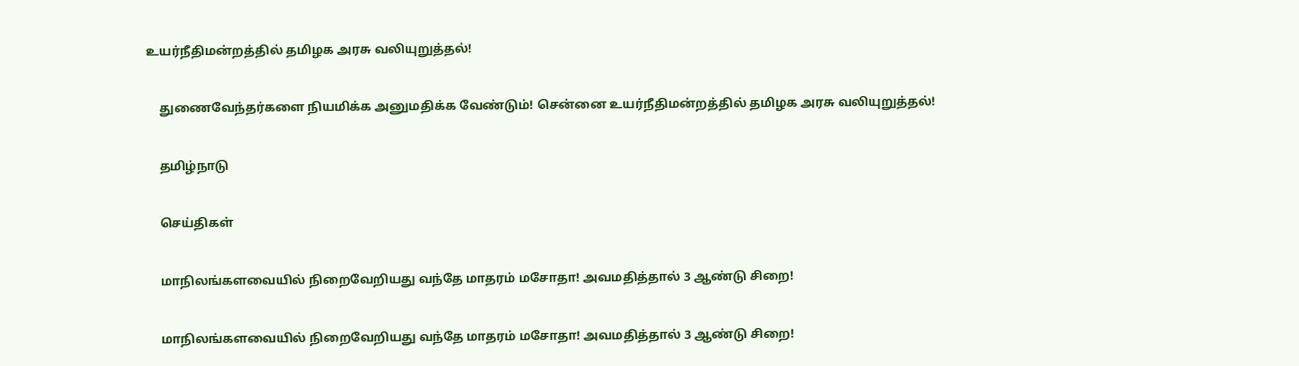உயர்நீதிமன்றத்தில் தமிழக அரசு வலியுறுத்தல்!

    துணைவேந்தர்களை நியமிக்க அனுமதிக்க வேண்டும்! சென்னை உயர்நீதிமன்றத்தில் தமிழக அரசு வலியுறுத்தல்!

    தமிழ்நாடு

    செய்திகள்

    மாநிலங்களவையில் நிறைவேறியது வந்தே மாதரம் மசோதா! அவமதித்தால் 3 ஆண்டு சிறை!

    மாநிலங்களவையில் நிறைவேறியது வந்தே மாதரம் மசோதா! அவமதித்தால் 3 ஆண்டு சிறை!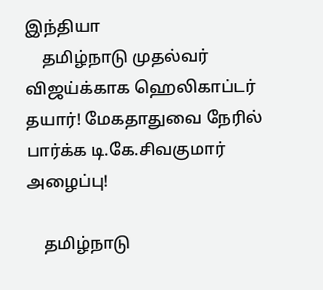இந்தியா
    தமிழ்நாடு முதல்வர் விஜய்க்காக ஹெலிகாப்டர் தயார்! மேகதாதுவை நேரில் பார்க்க டி.கே.சிவகுமார் அழைப்பு!

    தமிழ்நாடு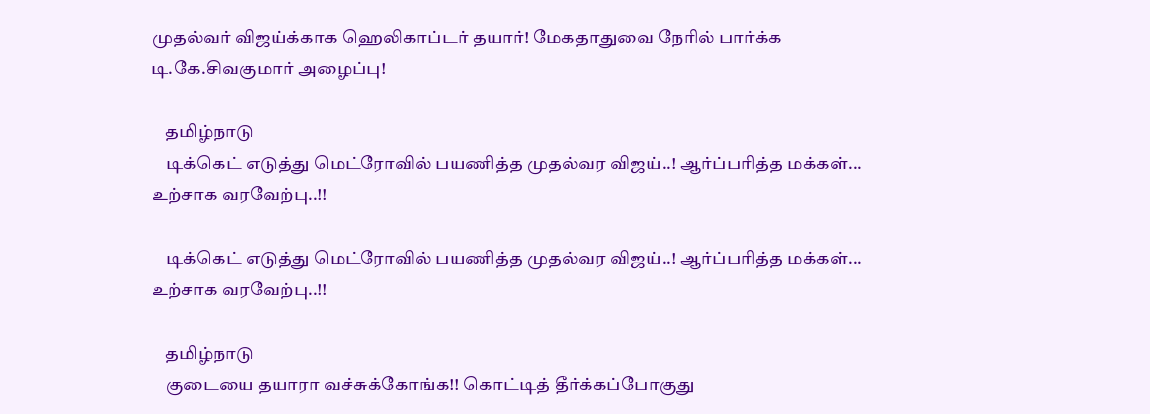முதல்வர் விஜய்க்காக ஹெலிகாப்டர் தயார்! மேகதாதுவை நேரில் பார்க்க டி.கே.சிவகுமார் அழைப்பு!

    தமிழ்நாடு
    டிக்கெட் எடுத்து மெட்ரோவில் பயணித்த முதல்வர விஜய்..! ஆர்ப்பரித்த மக்கள்... உற்சாக வரவேற்பு..!!

    டிக்கெட் எடுத்து மெட்ரோவில் பயணித்த முதல்வர விஜய்..! ஆர்ப்பரித்த மக்கள்... உற்சாக வரவேற்பு..!!

    தமிழ்நாடு
    குடையை தயாரா வச்சுக்கோங்க!! கொட்டித் தீர்க்கப்போகுது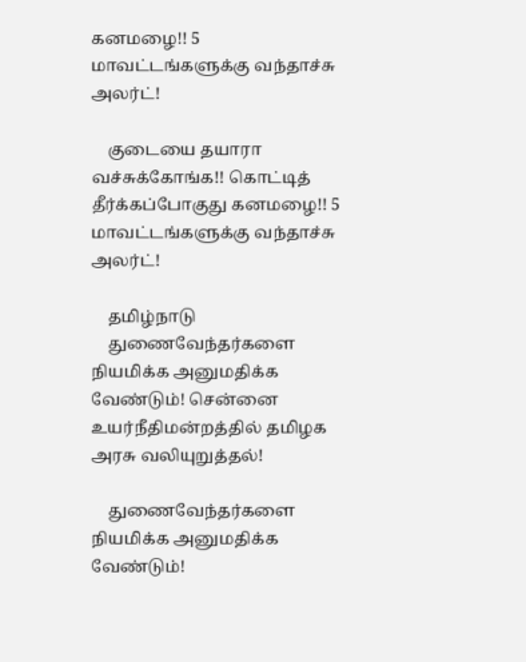கனமழை!! 5 மாவட்டங்களுக்கு வந்தாச்சு அலர்ட்!

    குடையை தயாரா வச்சுக்கோங்க!! கொட்டித் தீர்க்கப்போகுது கனமழை!! 5 மாவட்டங்களுக்கு வந்தாச்சு அலர்ட்!

    தமிழ்நாடு
    துணைவேந்தர்களை நியமிக்க அனுமதிக்க வேண்டும்! சென்னை உயர்நீதிமன்றத்தில் தமிழக அரசு வலியுறுத்தல்!

    துணைவேந்தர்களை நியமிக்க அனுமதிக்க வேண்டும்!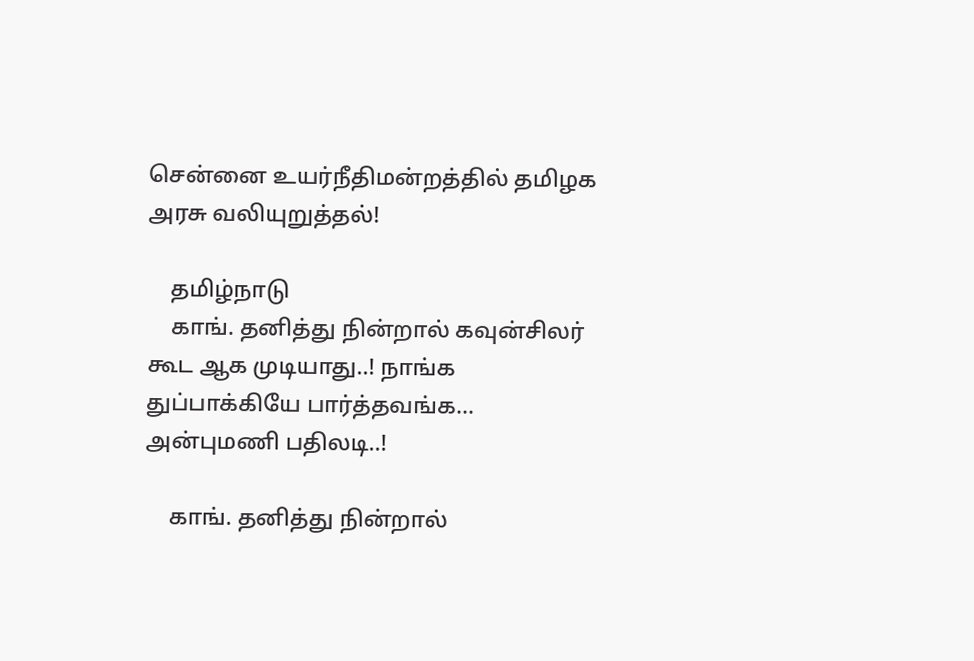சென்னை உயர்நீதிமன்றத்தில் தமிழக அரசு வலியுறுத்தல்!

    தமிழ்நாடு
    காங். தனித்து நின்றால் கவுன்சிலர் கூட ஆக முடியாது..! நாங்க துப்பாக்கியே பார்த்தவங்க... அன்புமணி பதிலடி..!

    காங். தனித்து நின்றால்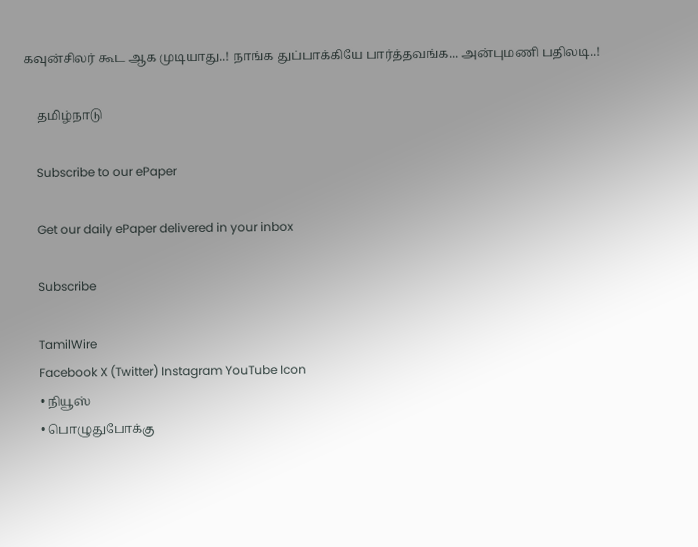கவுன்சிலர் கூட ஆக முடியாது..! நாங்க துப்பாக்கியே பார்த்தவங்க... அன்புமணி பதிலடி..!

    தமிழ்நாடு

    Subscribe to our ePaper

    Get our daily ePaper delivered in your inbox

    Subscribe

    TamilWire
    Facebook X (Twitter) Instagram YouTube Icon
    • நியூஸ்
    • பொழுதுபோக்கு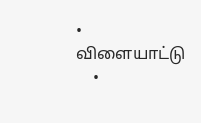• விளையாட்டு
    •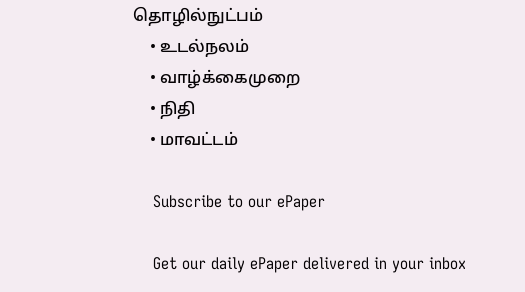தொழில்நுட்பம்
    • உடல்நலம்
    • வாழ்க்கைமுறை
    • நிதி
    • மாவட்டம்

    Subscribe to our ePaper

    Get our daily ePaper delivered in your inbox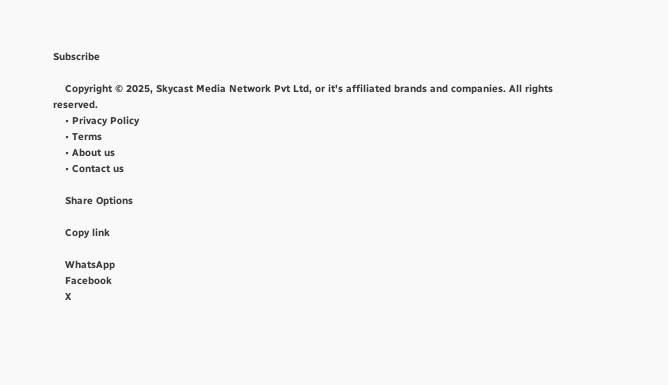Subscribe

    Copyright © 2025, Skycast Media Network Pvt Ltd, or it's affiliated brands and companies. All rights reserved.
    • Privacy Policy
    • Terms
    • About us
    • Contact us

    Share Options

    Copy link

    WhatsApp
    Facebook
    X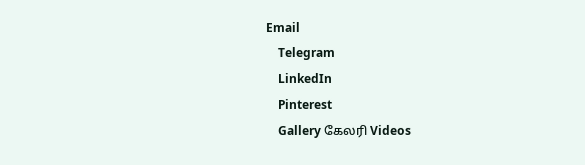Email
    Telegram
    LinkedIn
    Pinterest
    Gallery கேலரி Videos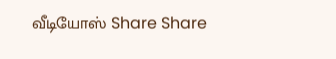வீடியோஸ் Share Share